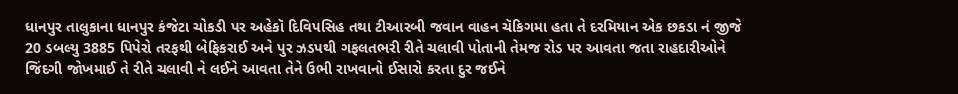ધાનપુર તાલુકાના ધાનપુર કંજેટા ચોકડી પર અહેકૉ દિવિપસિહ તથા ટીઆરબી જવાન વાહન ચૅકિગમા હતા તે દરમિયાન એક છકડા નં જીજે 20 ડબલ્યુ 3885 પિપેરો તરફથી બેફિકરાઈ અને પુર ઝડપથી ગફલતભરી રીતે ચલાવી પોતાની તેમજ રોડ પર આવતા જતા રાહદારીઓને જિંદગી જોખમાઈ તે રીતે ચલાવી ને લઈને આવતા તેને ઉભી રાખવાનો ઈસારો કરતા દુર જઈને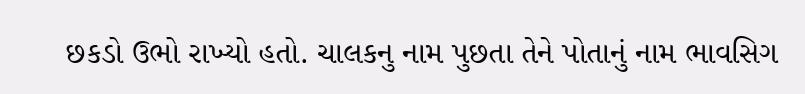છકડો ઉભો રાખ્યો હતો. ચાલકનુ નામ પુછતા તેને પોતાનું નામ ભાવસિગ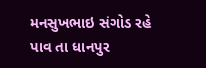મનસુખભાઇ સંગોડ રહે પાવ તા ધાનપુર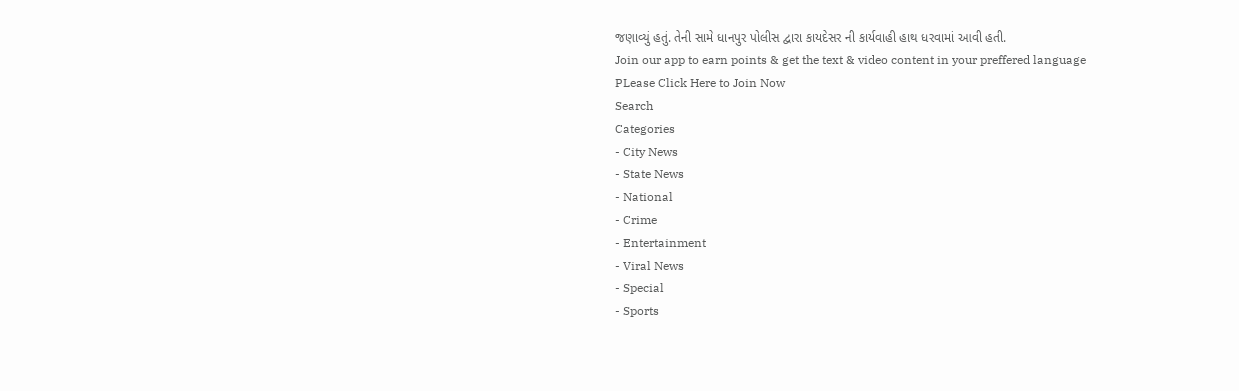જણાવ્યું હતું. તેની સામે ધાનપુર પોલીસ દ્વારા કાયદેસર ની કાર્યવાહી હાથ ધરવામાં આવી હતી.
Join our app to earn points & get the text & video content in your preffered language
PLease Click Here to Join Now
Search
Categories
- City News
- State News
- National
- Crime
- Entertainment
- Viral News
- Special
- Sports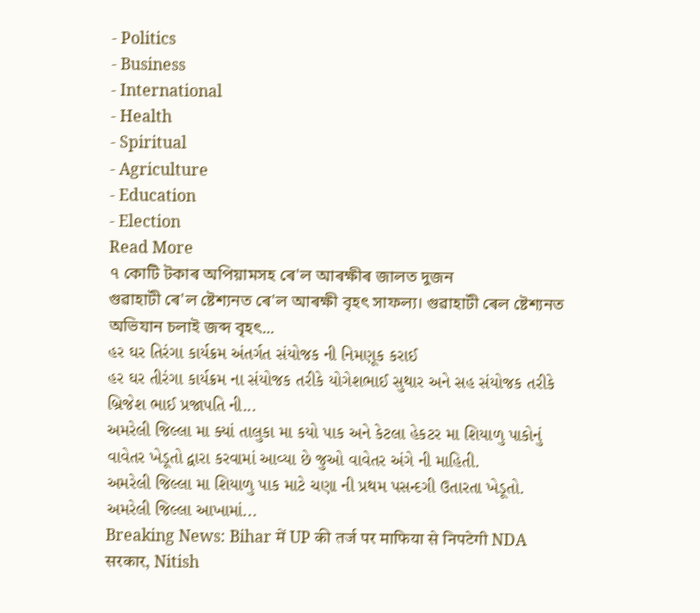- Politics
- Business
- International
- Health
- Spiritual
- Agriculture
- Education
- Election
Read More
৭ কোটি টকাৰ অপিয়ামসহ ৰে'ল আৰক্ষীৰ জালত দুজন
গুৱাহাটী ৰে'ল ষ্টেশ্যনত ৰে'ল আৰক্ষী বৃহৎ সাফল্য। গুৱাহাটী ৰেল ষ্টেশ্যনত অভিযান চলাই জব্দ বৃহৎ...
હર ઘર તિરંગા કાર્યક્રમ અંતર્ગત સંયોજક ની નિમણૂક કરાઈ
હર ઘર તીરંગા કાર્યક્રમ ના સંયોજક તરીકે યોગેશભાઈ સુથાર અને સહ સંયોજક તરીકે બ્રિજેશ ભાઈ પ્રજાપતિ ની...
અમરેલી જિલ્લા મા ક્યાં તાલુકા મા કયો પાક અને કેટલા હેકટર મા શિયાળુ પાકોનું વાવેતર ખેડૂતો દ્વારા કરવામાં આવ્યા છે જુઓ વાવેતર અંગે ની માહિતી.
અમરેલી જિલ્લા મા શિયાળુ પાક માટે ચણા ની પ્રથમ પસન્દગી ઉતારતા ખેડૂતો. અમરેલી જિલ્લા આખામાં...
Breaking News: Bihar में UP की तर्ज पर माफिया से निपटेगी NDA सरकार, Nitish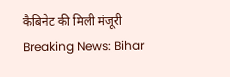कैबिनेट की मिली मंजूरी
Breaking News: Bihar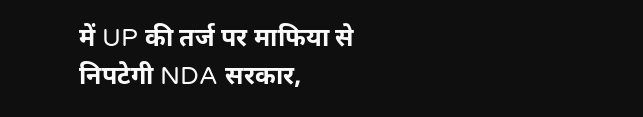में UP की तर्ज पर माफिया से निपटेगी NDA सरकार,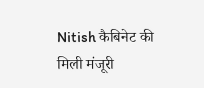Nitish कैबिनेट की मिली मंजूरी